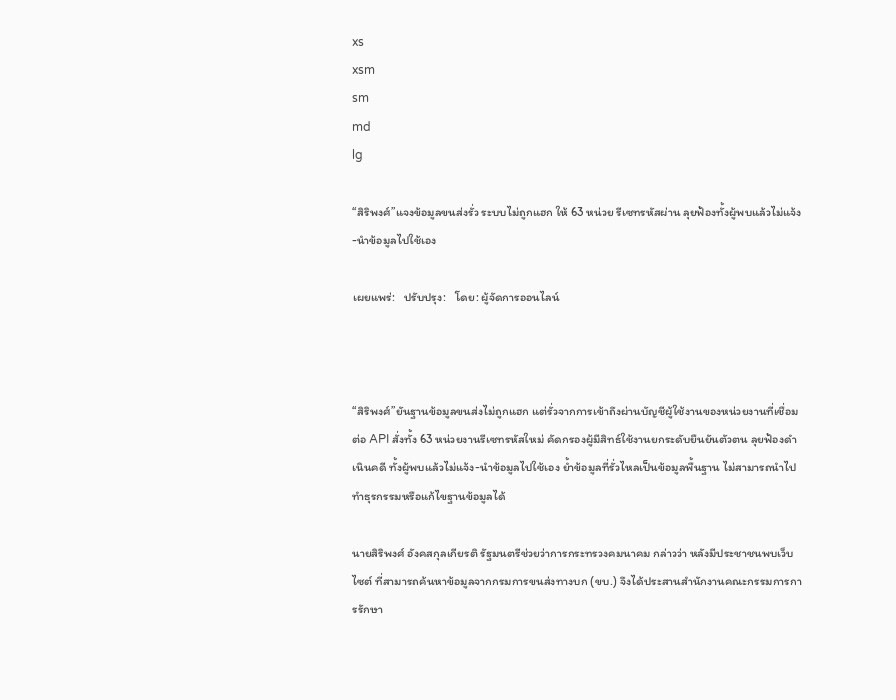xs
xsm
sm
md
lg

“สิริพงศ์”แจงข้อมูลขนส่งรั่ว ระบบไม่ถูกแฮก ให้ 63 หน่วย รีเซทรหัสผ่าน ลุยฟ้องทั้งผู้พบแล้วไม่แจ้ง-นำข้อมูลไปใช้เอง

เผยแพร่:   ปรับปรุง:   โดย: ผู้จัดการออนไลน์



“สิริพงศ์”ยันฐานข้อมูลขนส่งไม่ถูกแฮก แต่รั่วจากการเข้าถึงผ่านบัญชีผู้ใช้งานของหน่วยงานที่เชื่อมต่อ API สั่งทั้ง 63 หน่วยงานรีเซทรหัสใหม่ คัดกรองผู้มีสิทธ์ใช้งานยกระดับยืนยันตัวตน ลุยฟ้องดำเนินคดี ทั้งผู้พบแล้วไม่แจ้ง-นำข้อมูลไปใช้เอง ย้ำข้อมูลที่รั่วไหลเป็นข้อมูลพื้นฐาน ไม่สามารถนำไปทำธุรกรรมหรือแก้ไขฐานข้อมูลได้

นายสิริพงศ์ อังคสกุลเกียรติ รัฐมนตรีช่วยว่าการกระทรวงคมนาคม กล่าวว่า หลังมีประชาชนพบเว็บไซต์ ที่สามารถค้นหาข้อมูลจากกรมการขนส่งทางบก (ขบ.) จึงได้ประสานสำนักงานคณะกรรมการการรักษา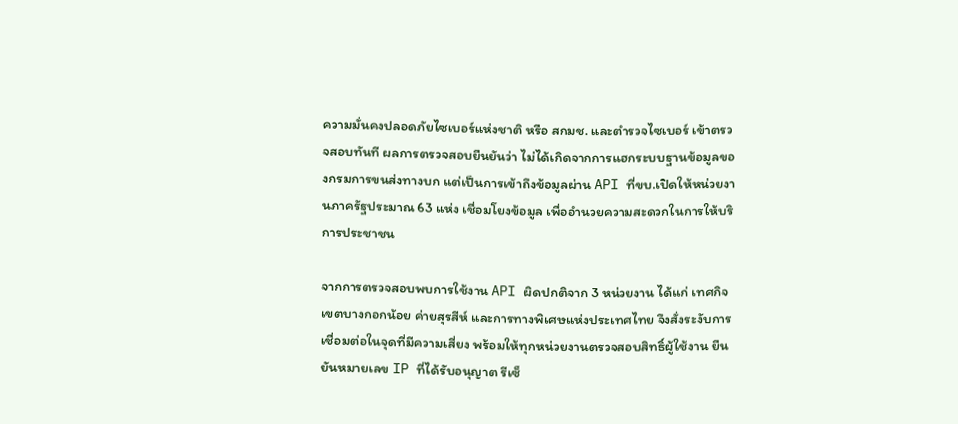ความมั่นคงปลอดภัยไซเบอร์แห่งชาติ หรือ สกมช. และตำรวจไซเบอร์ เข้าตรวจสอบทันที ผลการตรวจสอบยืนยันว่า ไม่ได้เกิดจากการแฮกระบบฐานข้อมูลของกรมการขนส่งทางบก แต่เป็นการเข้าถึงข้อมูลผ่าน API ที่ขบ.เปิดให้หน่วยงานภาครัฐประมาณ 63 แห่ง เชื่อมโยงข้อมูล เพื่ออำนวยความสะดวกในการให้บริการประชาชน

จากการตรวจสอบพบการใช้งาน API ผิดปกติจาก 3 หน่วยงาน ได้แก่ เทศกิจเขตบางกอกน้อย ค่ายสุรสีห์ และการทางพิเศษแห่งประเทศไทย จึงสั่งระงับการเชื่อมต่อในจุดที่มีความเสี่ยง พร้อมให้ทุกหน่วยงานตรวจสอบสิทธิ์ผู้ใช้งาน ยืนยันหมายเลข IP ที่ได้รับอนุญาต รีเซ็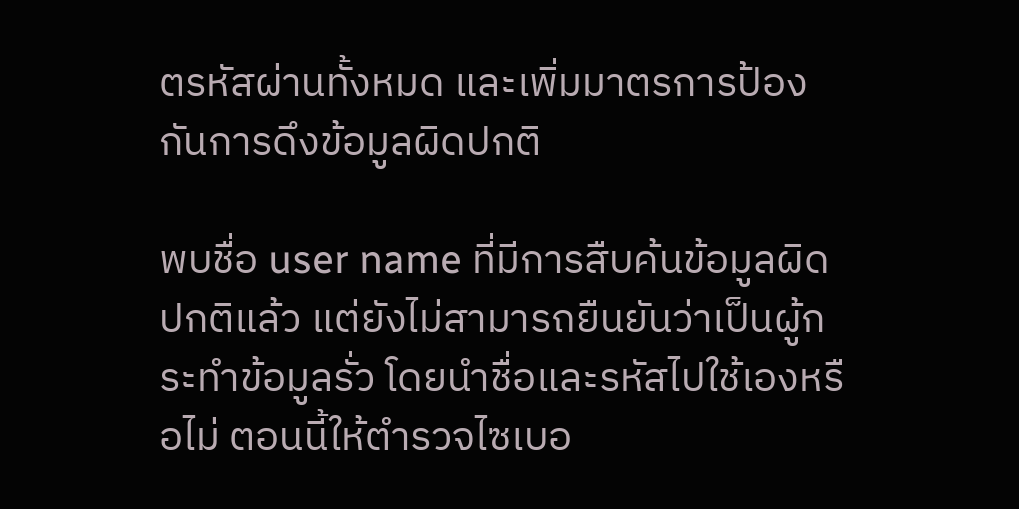ตรหัสผ่านทั้งหมด และเพิ่มมาตรการป้องกันการดึงข้อมูลผิดปกติ

พบชื่อ user name ที่มีการสืบค้นข้อมูลผิดปกติแล้ว แต่ยังไม่สามารถยืนยันว่าเป็นผู้กระทำข้อมูลรั่ว โดยนำชื่อและรหัสไปใช้เองหรือไม่ ตอนนี้ให้ตำรวจไซเบอ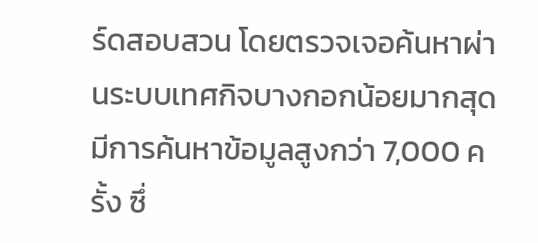ร์ดสอบสวน โดยตรวจเจอค้นหาผ่านระบบเทศกิจบางกอกน้อยมากสุด มีการค้นหาข้อมูลสูงกว่า 7,000 ครั้ง ซึ่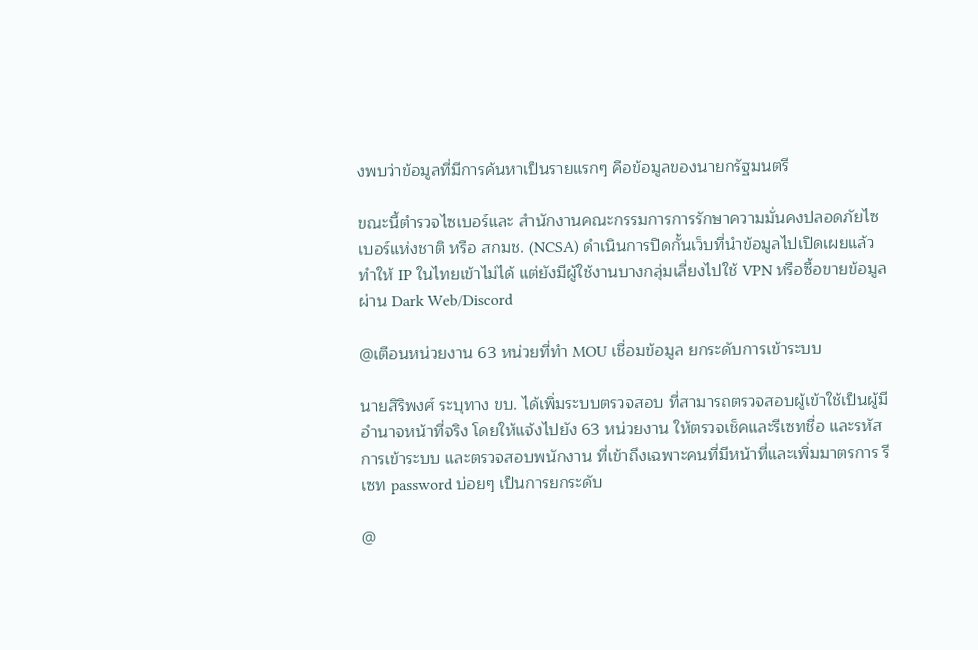งพบว่าข้อมูลที่มีการค้นหาเป็นรายแรกๆ คือข้อมูลของนายกรัฐมนตรี

ขณะนี้ตำรวจไซเบอร์และ สำนักงานคณะกรรมการการรักษาความมั่นคงปลอดภัยไซเบอร์แห่งชาติ หรือ สกมช. (NCSA) ดำเนินการปิดกั้นเว็บที่นำข้อมูลไปเปิดเผยแล้ว ทำให้ IP ในไทยเข้าไม่ได้ แต่ยังมีผู้ใช้งานบางกลุ่มเลี่ยงไปใช้ VPN หรือซื้อขายข้อมูลผ่าน Dark Web/Discord

@เตือนหน่วยงาน 63 หน่วยที่ทำ MOU เชื่อมข้อมูล ยกระดับการเข้าระบบ

นายสิริพงศ์ ระบุทาง ขบ. ได้เพิ่มระบบตรวจสอบ ที่สามารถตรวจสอบผู้เข้าใช้เป็นผู้มีอำนาจหน้าที่จริง โดยให้แจ้งไปยัง 63 หน่วยงาน ให้ตรวจเช็คและรีเซทชื่อ และรหัส การเข้าระบบ และตรวจสอบพนักงาน ที่เข้าถึงเฉพาะคนที่มีหน้าที่และเพิ่มมาตรการ รีเซท password บ่อยๆ เป็นการยกระดับ

@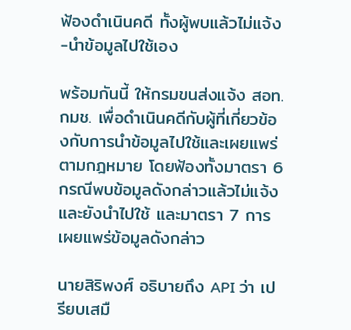ฟ้องดำเนินคดี ทั้งผู้พบแล้วไม่แจ้ง -นำข้อมูลไปใช้เอง

พร้อมกันนี้ ให้กรมขนส่งแจ้ง สอท. กมช. เพื่อดำเนินคดีกับผู้ที่เกี่ยวข้องกับการนำข้อมูลไปใช้และเผยแพร่ตามกฎหมาย โดยฟ้องทั้งมาตรา 6 กรณีพบข้อมูลดังกล่าวแล้วไม่แจ้งและยังนำไปใช้ และมาตรา 7 การเผยแพร่ข้อมูลดังกล่าว

นายสิริพงศ์ อธิบายถึง API ว่า เปรียบเสมื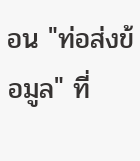อน "ท่อส่งข้อมูล" ที่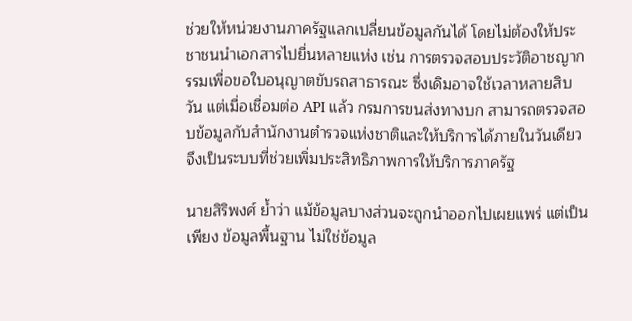ช่วยให้หน่วยงานภาครัฐแลกเปลี่ยนข้อมูลกันได้ โดยไม่ต้องให้ประชาชนนำเอกสารไปยื่นหลายแห่ง เช่น การตรวจสอบประวัติอาชญากรรมเพื่อขอใบอนุญาตขับรถสาธารณะ ซึ่งเดิมอาจใช้เวลาหลายสิบวัน แต่เมื่อเชื่อมต่อ API แล้ว กรมการขนส่งทางบก สามารถตรวจสอบข้อมูลกับสำนักงานตำรวจแห่งชาติและให้บริการได้ภายในวันเดียว จึงเป็นระบบที่ช่วยเพิ่มประสิทธิภาพการให้บริการภาครัฐ

นายสิริพงศ์ ย้ำว่า แม้ข้อมูลบางส่วนจะถูกนำออกไปเผยแพร่ แต่เป็นเพียง ข้อมูลพื้นฐาน ไม่ใช่ข้อมูล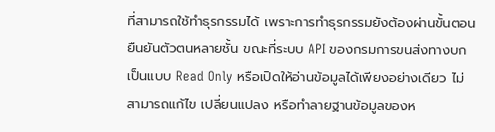ที่สามารถใช้ทำธุรกรรมได้ เพราะการทำธุรกรรมยังต้องผ่านขั้นตอนยืนยันตัวตนหลายชั้น ขณะที่ระบบ API ของกรมการขนส่งทางบกเป็นแบบ Read Only หรือเปิดให้อ่านข้อมูลได้เพียงอย่างเดียว ไม่สามารถแก้ไข เปลี่ยนแปลง หรือทำลายฐานข้อมูลของห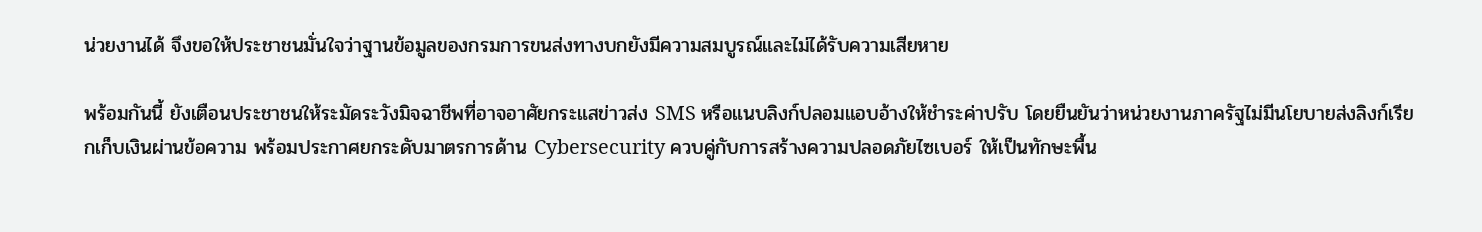น่วยงานได้ จึงขอให้ประชาชนมั่นใจว่าฐานข้อมูลของกรมการขนส่งทางบกยังมีความสมบูรณ์และไม่ได้รับความเสียหาย

พร้อมกันนี้ ยังเตือนประชาชนให้ระมัดระวังมิจฉาชีพที่อาจอาศัยกระแสข่าวส่ง SMS หรือแนบลิงก์ปลอมแอบอ้างให้ชำระค่าปรับ โดยยืนยันว่าหน่วยงานภาครัฐไม่มีนโยบายส่งลิงก์เรียกเก็บเงินผ่านข้อความ พร้อมประกาศยกระดับมาตรการด้าน Cybersecurity ควบคู่กับการสร้างความปลอดภัยไซเบอร์ ให้เป็นทักษะพื้น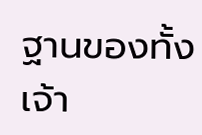ฐานของทั้งเจ้า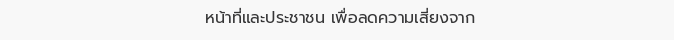หน้าที่และประชาชน เพื่อลดความเสี่ยงจาก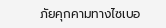ภัยคุกคามทางไซเบอ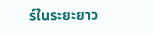ร์ในระยะยาว